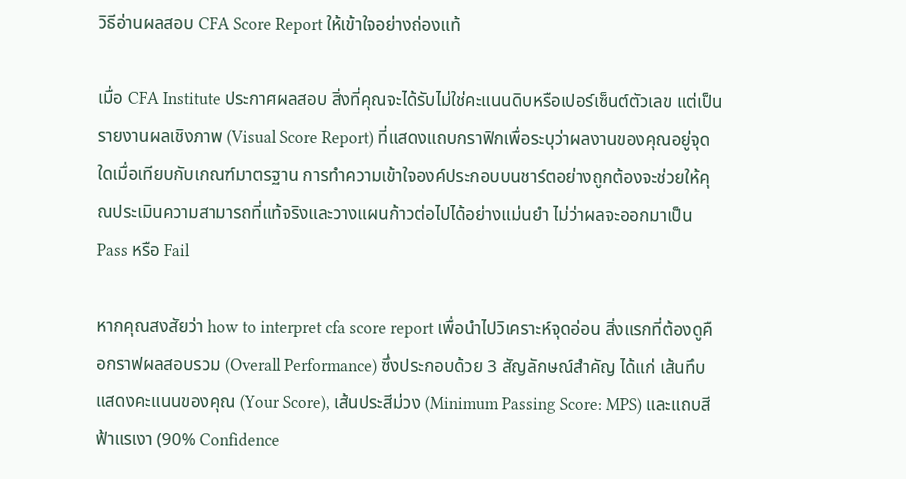วิธีอ่านผลสอบ CFA Score Report ให้เข้าใจอย่างถ่องแท้

เมื่อ CFA Institute ประกาศผลสอบ สิ่งที่คุณจะได้รับไม่ใช่คะแนนดิบหรือเปอร์เซ็นต์ตัวเลข แต่เป็นรายงานผลเชิงภาพ (Visual Score Report) ที่แสดงแถบกราฟิกเพื่อระบุว่าผลงานของคุณอยู่จุดใดเมื่อเทียบกับเกณฑ์มาตรฐาน การทำความเข้าใจองค์ประกอบบนชาร์ตอย่างถูกต้องจะช่วยให้คุณประเมินความสามารถที่แท้จริงและวางแผนก้าวต่อไปได้อย่างแม่นยำ ไม่ว่าผลจะออกมาเป็น Pass หรือ Fail

หากคุณสงสัยว่า how to interpret cfa score report เพื่อนำไปวิเคราะห์จุดอ่อน สิ่งแรกที่ต้องดูคือกราฟผลสอบรวม (Overall Performance) ซึ่งประกอบด้วย 3 สัญลักษณ์สำคัญ ได้แก่ เส้นทึบแสดงคะแนนของคุณ (Your Score), เส้นประสีม่วง (Minimum Passing Score: MPS) และแถบสีฟ้าแรเงา (90% Confidence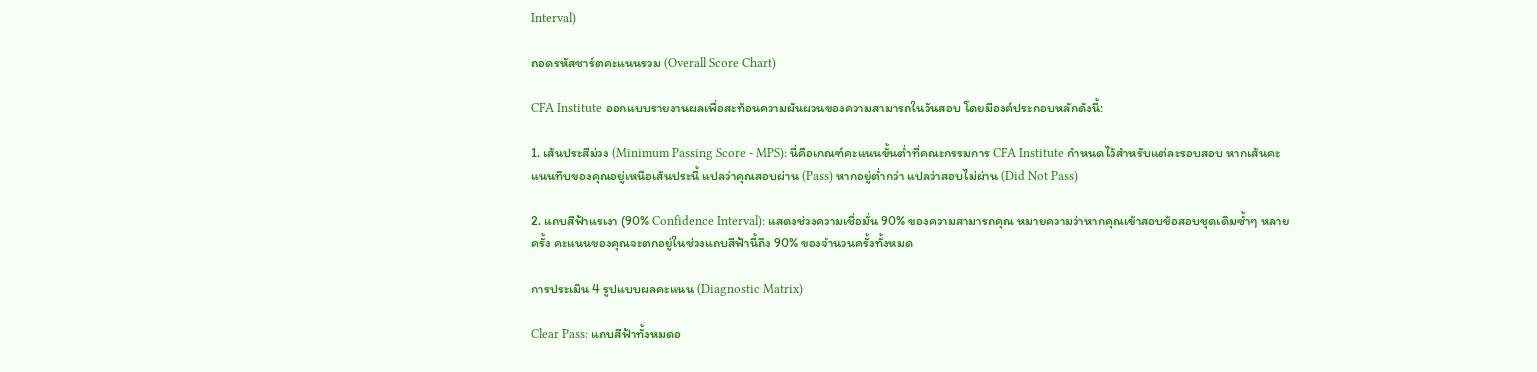Interval)

ถอดรหัสชาร์ตคะแนนรวม (Overall Score Chart)

CFA Institute ออกแบบรายงานผลเพื่อสะท้อนความผันผวนของความสามารถในวันสอบ โดยมีองค์ประกอบหลักดังนี้:

1. เส้นประสีม่วง (Minimum Passing Score - MPS): นี่คือเกณฑ์คะแนนขั้นต่ำที่คณะกรรมการ CFA Institute กำหนดไว้สำหรับแต่ละรอบสอบ หากเส้นคะแนนทึบของคุณอยู่เหนือเส้นประนี้ แปลว่าคุณสอบผ่าน (Pass) หากอยู่ต่ำกว่า แปลว่าสอบไม่ผ่าน (Did Not Pass)

2. แถบสีฟ้าแรเงา (90% Confidence Interval): แสดงช่วงความเชื่อมั่น 90% ของความสามารถคุณ หมายความว่าหากคุณเข้าสอบข้อสอบชุดเดิมซ้ำๆ หลายครั้ง คะแนนของคุณจะตกอยู่ในช่วงแถบสีฟ้านี้ถึง 90% ของจำนวนครั้งทั้งหมด

การประเมิน 4 รูปแบบผลคะแนน (Diagnostic Matrix)

Clear Pass: แถบสีฟ้าทั้งหมดอ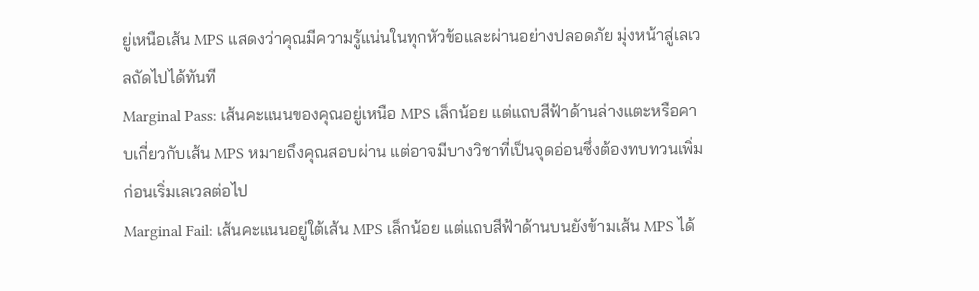ยู่เหนือเส้น MPS แสดงว่าคุณมีความรู้แน่นในทุกหัวข้อและผ่านอย่างปลอดภัย มุ่งหน้าสู่เลเวลถัดไปได้ทันที
Marginal Pass: เส้นคะแนนของคุณอยู่เหนือ MPS เล็กน้อย แต่แถบสีฟ้าด้านล่างแตะหรือคาบเกี่ยวกับเส้น MPS หมายถึงคุณสอบผ่าน แต่อาจมีบางวิชาที่เป็นจุดอ่อนซึ่งต้องทบทวนเพิ่มก่อนเริ่มเลเวลต่อไป
Marginal Fail: เส้นคะแนนอยู่ใต้เส้น MPS เล็กน้อย แต่แถบสีฟ้าด้านบนยังข้ามเส้น MPS ได้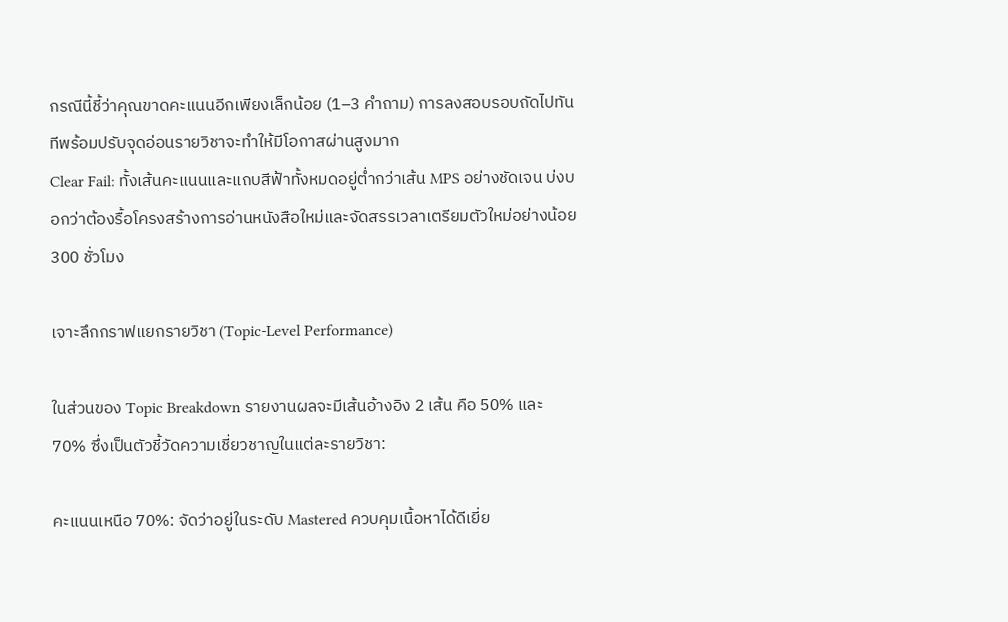กรณีนี้ชี้ว่าคุณขาดคะแนนอีกเพียงเล็กน้อย (1–3 คำถาม) การลงสอบรอบถัดไปทันทีพร้อมปรับจุดอ่อนรายวิชาจะทำให้มีโอกาสผ่านสูงมาก
Clear Fail: ทั้งเส้นคะแนนและแถบสีฟ้าทั้งหมดอยู่ต่ำกว่าเส้น MPS อย่างชัดเจน บ่งบอกว่าต้องรื้อโครงสร้างการอ่านหนังสือใหม่และจัดสรรเวลาเตรียมตัวใหม่อย่างน้อย 300 ชั่วโมง

เจาะลึกกราฟแยกรายวิชา (Topic-Level Performance)

ในส่วนของ Topic Breakdown รายงานผลจะมีเส้นอ้างอิง 2 เส้น คือ 50% และ 70% ซึ่งเป็นตัวชี้วัดความเชี่ยวชาญในแต่ละรายวิชา:

คะแนนเหนือ 70%: จัดว่าอยู่ในระดับ Mastered ควบคุมเนื้อหาได้ดีเยี่ย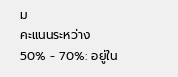ม
คะแนนระหว่าง 50% - 70%: อยู่ใน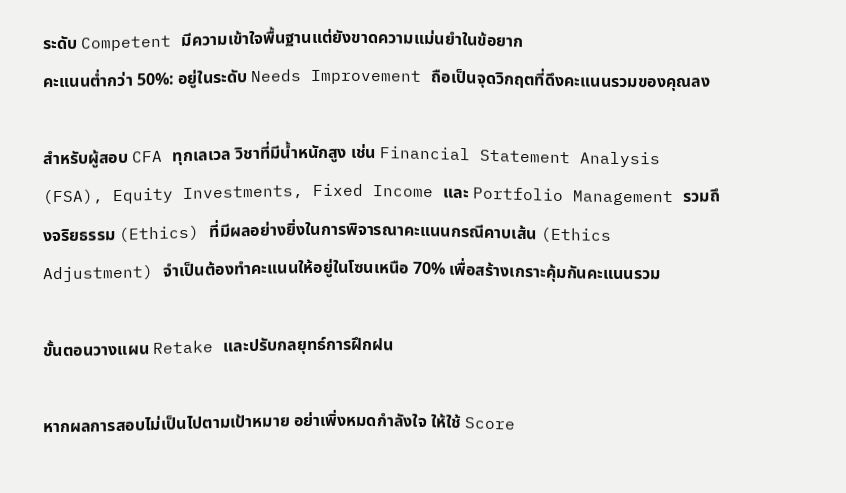ระดับ Competent มีความเข้าใจพื้นฐานแต่ยังขาดความแม่นยำในข้อยาก
คะแนนต่ำกว่า 50%: อยู่ในระดับ Needs Improvement ถือเป็นจุดวิกฤตที่ดึงคะแนนรวมของคุณลง

สำหรับผู้สอบ CFA ทุกเลเวล วิชาที่มีน้ำหนักสูง เช่น Financial Statement Analysis (FSA), Equity Investments, Fixed Income และ Portfolio Management รวมถึงจริยธรรม (Ethics) ที่มีผลอย่างยิ่งในการพิจารณาคะแนนกรณีคาบเส้น (Ethics Adjustment) จำเป็นต้องทำคะแนนให้อยู่ในโซนเหนือ 70% เพื่อสร้างเกราะคุ้มกันคะแนนรวม

ขั้นตอนวางแผน Retake และปรับกลยุทธ์การฝึกฝน

หากผลการสอบไม่เป็นไปตามเป้าหมาย อย่าเพิ่งหมดกำลังใจ ให้ใช้ Score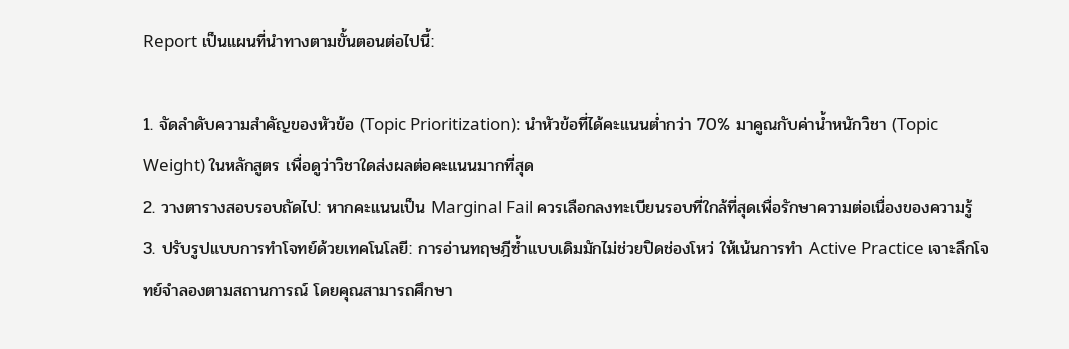Report เป็นแผนที่นำทางตามขั้นตอนต่อไปนี้:

1. จัดลำดับความสำคัญของหัวข้อ (Topic Prioritization): นำหัวข้อที่ได้คะแนนต่ำกว่า 70% มาคูณกับค่าน้ำหนักวิชา (Topic Weight) ในหลักสูตร เพื่อดูว่าวิชาใดส่งผลต่อคะแนนมากที่สุด
2. วางตารางสอบรอบถัดไป: หากคะแนนเป็น Marginal Fail ควรเลือกลงทะเบียนรอบที่ใกล้ที่สุดเพื่อรักษาความต่อเนื่องของความรู้
3. ปรับรูปแบบการทำโจทย์ด้วยเทคโนโลยี: การอ่านทฤษฎีซ้ำแบบเดิมมักไม่ช่วยปิดช่องโหว่ ให้เน้นการทำ Active Practice เจาะลึกโจทย์จำลองตามสถานการณ์ โดยคุณสามารถศึกษา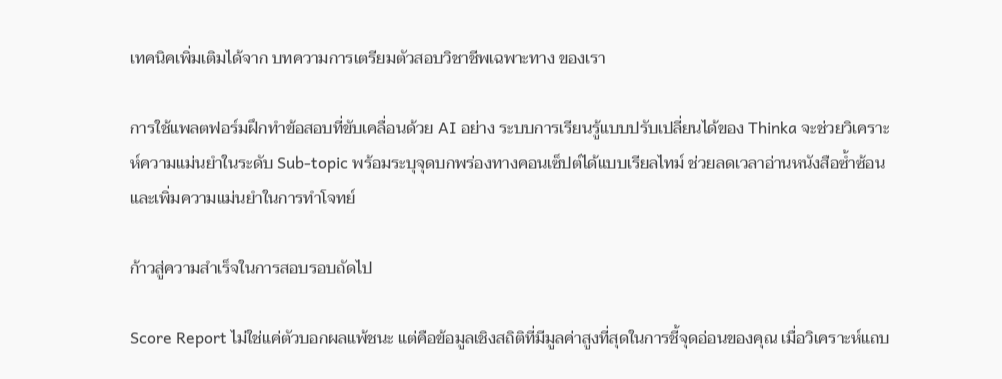เทคนิคเพิ่มเติมได้จาก บทความการเตรียมตัวสอบวิชาชีพเฉพาะทาง ของเรา

การใช้แพลตฟอร์มฝึกทำข้อสอบที่ขับเคลื่อนด้วย AI อย่าง ระบบการเรียนรู้แบบปรับเปลี่ยนได้ของ Thinka จะช่วยวิเคราะห์ความแม่นยำในระดับ Sub-topic พร้อมระบุจุดบกพร่องทางคอนเซ็ปต์ได้แบบเรียลไทม์ ช่วยลดเวลาอ่านหนังสือซ้ำซ้อนและเพิ่มความแม่นยำในการทำโจทย์

ก้าวสู่ความสำเร็จในการสอบรอบถัดไป

Score Report ไม่ใช่แค่ตัวบอกผลแพ้ชนะ แต่คือข้อมูลเชิงสถิติที่มีมูลค่าสูงที่สุดในการชี้จุดอ่อนของคุณ เมื่อวิเคราะห์แถบ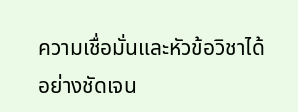ความเชื่อมั่นและหัวข้อวิชาได้อย่างชัดเจน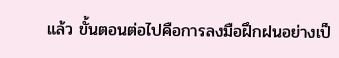แล้ว ขั้นตอนต่อไปคือการลงมือฝึกฝนอย่างเป็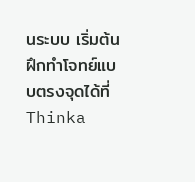นระบบ เริ่มต้นฝึกทำโจทย์แบบตรงจุดได้ที่ Thinka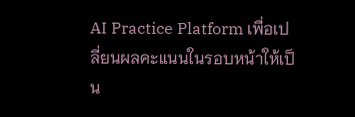AI Practice Platform เพื่อเปลี่ยนผลคะแนนในรอบหน้าให้เป็น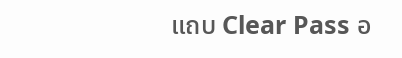แถบ Clear Pass อ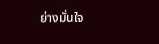ย่างมั่นใจ